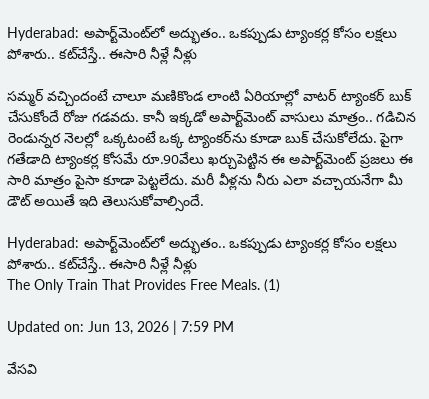Hyderabad: అపార్ట్‌మెంట్‌లో అద్భుతం.. ఒకప్పుడు ట్యాంకర్ల కోసం లక్షలు పోశారు.. కట్‌చేస్తే.. ఈసారి నీళ్లే నీళ్లు

సమ్మర్ వచ్చిందంటే చాలూ మణికొండ లాంటి ఏరియాల్లో వాటర్ ట్యాంకర్ బుక్ చేసుకోందే రోజు గడవదు. కానీ ఇక్కడో అపార్ట్‌మెంట్ వాసులు మాత్రం.. గడిచిన రెండున్నర నెలల్లో ఒక్కటంటే ఒక్క ట్యాంకర్‌ను కూడా బుక్‌ చేసుకోలేదు. పైగా గతేడాది ట్యాంకర్ల కోసమే రూ.90వేలు ఖర్చుపెట్టిన ఈ అపార్ట్‌మెంట్‌ ప్రజలు ఈ సారి మాత్రం పైసా కూడా పెట్టలేదు. మరీ వీళ్లను నీరు ఎలా వచ్చాయనేగా మీ డౌట్ అయితే ఇది తెలుసుకోవాల్సిందే.

Hyderabad: అపార్ట్‌మెంట్‌లో అద్భుతం.. ఒకప్పుడు ట్యాంకర్ల కోసం లక్షలు పోశారు.. కట్‌చేస్తే.. ఈసారి నీళ్లే నీళ్లు
The Only Train That Provides Free Meals. (1)

Updated on: Jun 13, 2026 | 7:59 PM

వేసవి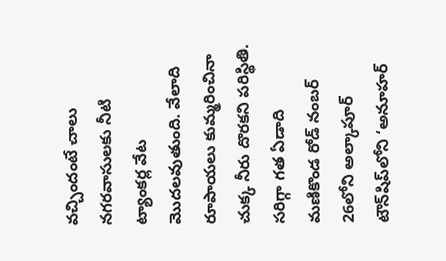వచ్చిందంటే చాలు నగరవాసులకు నీటి ట్యాంకర్ల వేట మొదలవుతుంది. వేలాది రూపాయలు కుమ్మరించినా చుక్క నీరు దొరకని పరిస్థితి. సరిగ్గా గత ఏడాది మణికొండ రోడ్‌ నంబర్‌ 26లోని అల్కాపూర్‌ టౌన్‌షిప్‌లోని ‘అనూహర్‌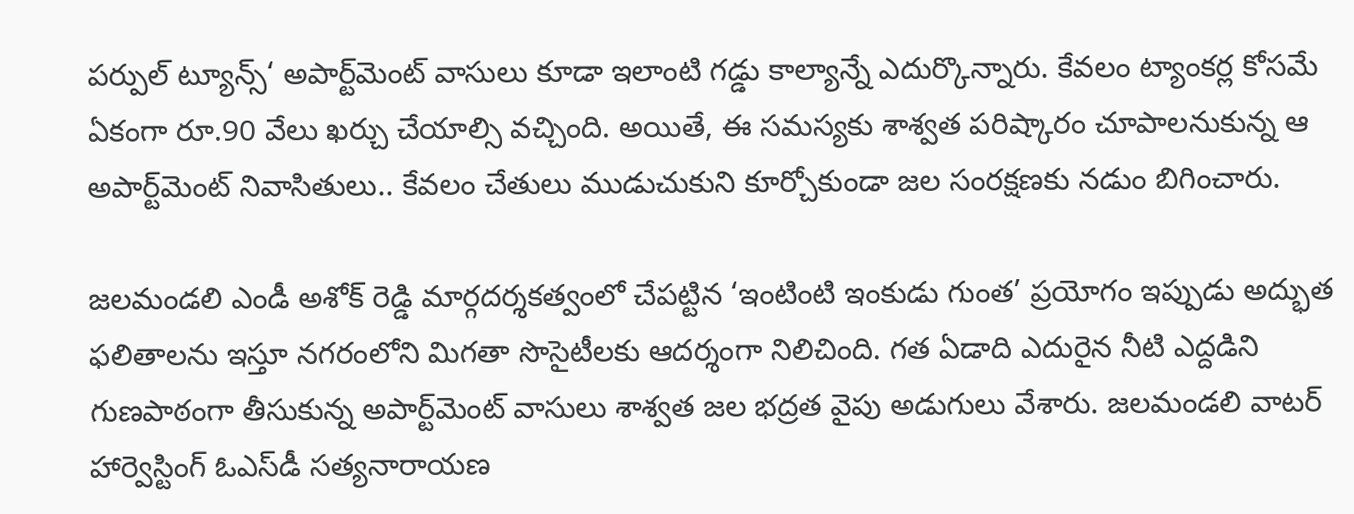పర్పుల్‌ ట్యూన్స్‌‘ అపార్ట్‌మెంట్‌ వాసులు కూడా ఇలాంటి గడ్డు కాల్యాన్నే ఎదుర్కొన్నారు. కేవలం ట్యాంకర్ల కోసమే ఏకంగా రూ.90 వేలు ఖర్చు చేయాల్సి వచ్చింది. అయితే, ఈ సమస్యకు శాశ్వత పరిష్కారం చూపాలనుకున్న ఆ అపార్ట్‌మెంట్‌ నివాసితులు.. కేవలం చేతులు ముడుచుకుని కూర్చోకుండా జల సంరక్షణకు నడుం బిగించారు.

జలమండలి ఎండీ అశోక్‌ రెడ్డి మార్గదర్శకత్వంలో చేపట్టిన ‘ఇంటింటి ఇంకుడు గుంత’ ప్రయోగం ఇప్పుడు అద్భుత ఫలితాలను ఇస్తూ నగరంలోని మిగతా సొసైటీలకు ఆదర్శంగా నిలిచింది. గత ఏడాది ఎదురైన నీటి ఎద్దడిని గుణపాఠంగా తీసుకున్న అపార్ట్‌మెంట్‌ వాసులు శాశ్వత జల భద్రత వైపు అడుగులు వేశారు. జలమండలి వాటర్‌ హార్వెస్టింగ్‌ ఓఎస్‌డీ సత్యనారాయణ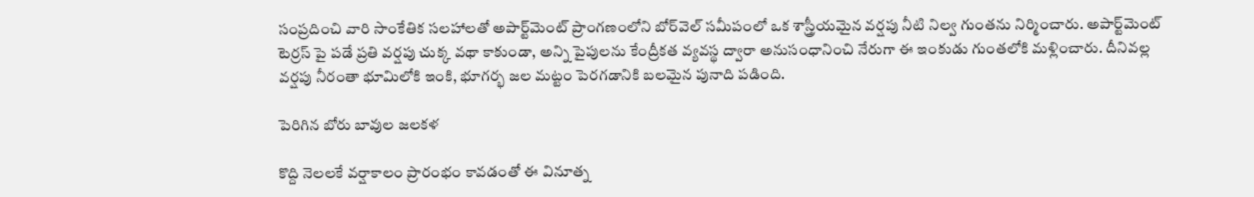సంప్రదించి వారి సాంకేతిక సలహాలతో అపార్ట్‌మెంట్‌ ప్రాంగణంలోని బోర్‌వెల్‌ సమీపంలో ఒక శాస్త్రీయమైన వర్షపు నీటి నిల్వ గుంతను నిర్మించారు. అపార్ట్‌మెంట్‌ టెర్రస్‌ పై పడే ప్రతి వర్షపు చుక్క వథా కాకుండా, అన్ని పైపులను కేంద్రీకత వ్యవస్థ ద్వారా అనుసంధానించి నేరుగా ఈ ఇంకుడు గుంతలోకి మళ్లించారు. దీనివల్ల వర్షపు నీరంతా భూమిలోకి ఇంకి, భూగర్భ జల మట్టం పెరగడానికి బలమైన పునాది పడింది.

పెరిగిన బోరు బావుల జలకళ

కొద్ది నెలలకే వర్షాకాలం ప్రారంభం కావడంతో ఈ వినూత్న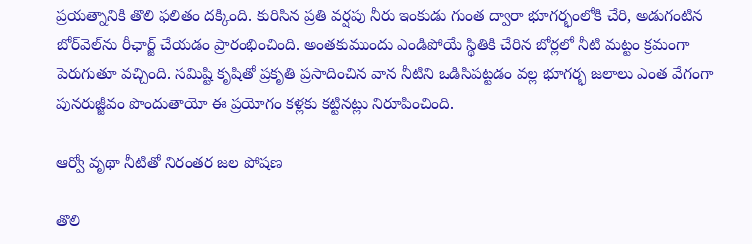ప్రయత్నానికి తొలి ఫలితం దక్కింది. కురిసిన ప్రతి వర్షపు నీరు ఇంకుడు గుంత ద్వారా భూగర్భంలోకి చేరి, అడుగంటిన బోర్‌వెల్‌ను రీఛార్జ్‌ చేయడం ప్రారంభించింది. అంతకుముందు ఎండిపోయే స్థితికి చేరిన బోర్లలో నీటి మట్టం క్రమంగా పెరుగుతూ వచ్చింది. సమిష్టి కృషితో ప్రకృతి ప్రసాదించిన వాన నీటిని ఒడిసిపట్టడం వల్ల భూగర్భ జలాలు ఎంత వేగంగా పునరుజ్జీవం పొందుతాయో ఈ ప్రయోగం కళ్లకు కట్టినట్లు నిరూపించింది.

ఆర్వో వృథా నీటితో నిరంతర జల పోషణ

తొలి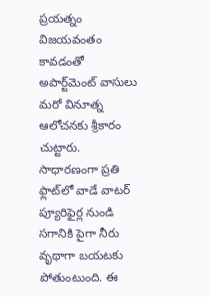ప్రయత్నం విజయవంతం కావడంతో అపార్ట్‌మెంట్‌ వాసులు మరో వినూత్న ఆలోచనకు శ్రీకారం చుట్టారు. సాధారణంగా ప్రతి ఫ్లాట్‌లో వాడే వాటర్‌ ప్యూరిఫైర్ల నుండి సగానికి పైగా నీరు వృథాగా బయటకు పోతుంటుంది. ఈ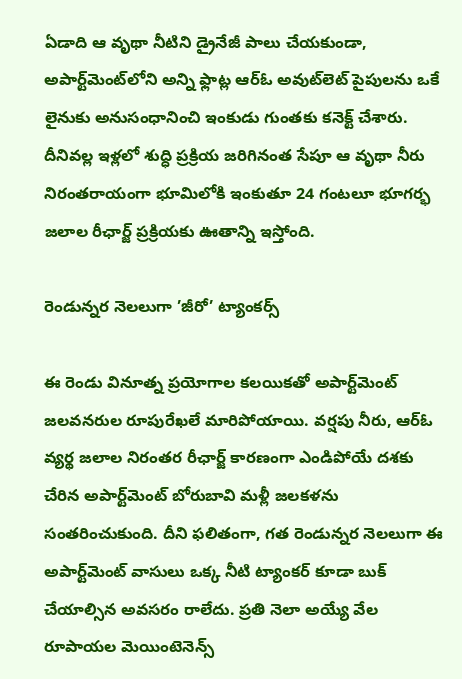ఏడాది ఆ వృథా నీటిని డ్రైనేజీ పాలు చేయకుండా, అపార్ట్‌మెంట్‌లోని అన్ని ఫ్లాట్ల ఆర్‌ఓ అవుట్‌లెట్‌ పైపులను ఒకే లైనుకు అనుసంధానించి ఇంకుడు గుంతకు కనెక్ట్‌ చేశారు. దీనివల్ల ఇళ్లలో శుద్ధి ప్రక్రియ జరిగినంత సేపూ ఆ వృథా నీరు నిరంతరాయంగా భూమిలోకి ఇంకుతూ 24 గంటలూ భూగర్భ జలాల రీఛార్జ్‌ ప్రక్రియకు ఊతాన్ని ఇస్తోంది.

రెండున్నర నెలలుగా ’జీరో’ ట్యాంకర్స్‌

ఈ రెండు వినూత్న ప్రయోగాల కలయికతో అపార్ట్‌మెంట్‌ జలవనరుల రూపురేఖలే మారిపోయాయి. వర్షపు నీరు, ఆర్‌ఓ వ్యర్థ జలాల నిరంతర రీఛార్జ్‌ కారణంగా ఎండిపోయే దశకు చేరిన అపార్ట్‌మెంట్‌ బోరుబావి మళ్లీ జలకళను సంతరించుకుంది. దీని ఫలితంగా, గత రెండున్నర నెలలుగా ఈ అపార్ట్‌మెంట్‌ వాసులు ఒక్క నీటి ట్యాంకర్‌ కూడా బుక్‌ చేయాల్సిన అవసరం రాలేదు. ప్రతి నెలా అయ్యే వేల రూపాయల మెయింటెనెన్స్‌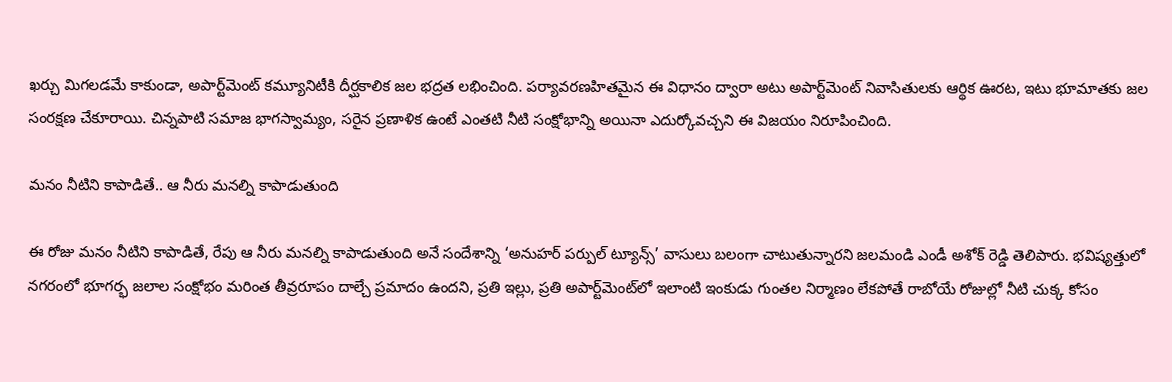ఖర్చు మిగలడమే కాకుండా, అపార్ట్‌మెంట్‌ కమ్యూనిటీకి దీర్ఘకాలిక జల భద్రత లభించింది. పర్యావరణహితమైన ఈ విధానం ద్వారా అటు అపార్ట్‌మెంట్‌ నివాసితులకు ఆర్థిక ఊరట, ఇటు భూమాతకు జల సంరక్షణ చేకూరాయి. చిన్నపాటి సమాజ భాగస్వామ్యం, సరైన ప్రణాళిక ఉంటే ఎంతటి నీటి సంక్షోభాన్ని అయినా ఎదుర్కోవచ్చని ఈ విజయం నిరూపించింది.

మనం నీటిని కాపాడితే.. ఆ నీరు మనల్ని కాపాడుతుంది

ఈ రోజు మనం నీటిని కాపాడితే, రేపు ఆ నీరు మనల్ని కాపాడుతుంది అనే సందేశాన్ని ‘అనుహర్‌ పర్పుల్‌ ట్యూన్స్‌’ వాసులు బలంగా చాటుతున్నారని జలమండి ఎండీ అశోక్‌ రెడ్డి తెలిపారు. భవిష్యత్తులో నగరంలో భూగర్భ జలాల సంక్షోభం మరింత తీవ్రరూపం దాల్చే ప్రమాదం ఉందని, ప్రతి ఇల్లు, ప్రతి అపార్ట్‌మెంట్‌లో ఇలాంటి ఇంకుడు గుంతల నిర్మాణం లేకపోతే రాబోయే రోజుల్లో నీటి చుక్క కోసం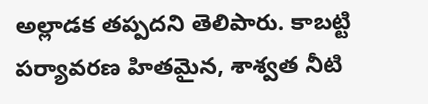అల్లాడక తప్పదని తెలిపారు. కాబట్టి పర్యావరణ హితమైన, శాశ్వత నీటి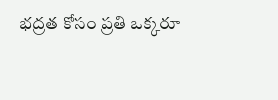భద్రత కోసం ప్రతి ఒక్కరూ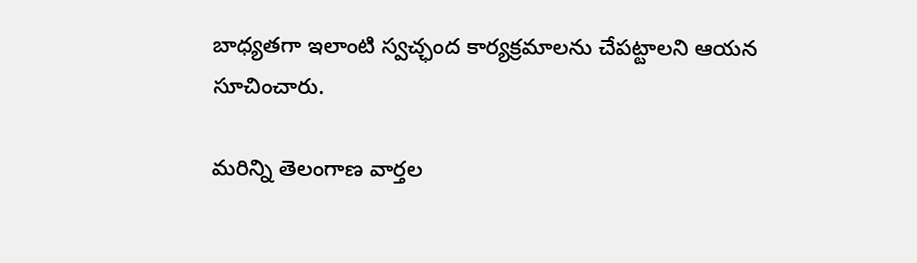బాధ్యతగా ఇలాంటి స్వచ్ఛంద కార్యక్రమాలను చేపట్టాలని ఆయన సూచించారు.

మరిన్ని తెలంగాణ వార్తల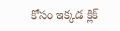కోసం ఇక్కడ క్లిక్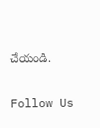చేయండి.

Follow Us